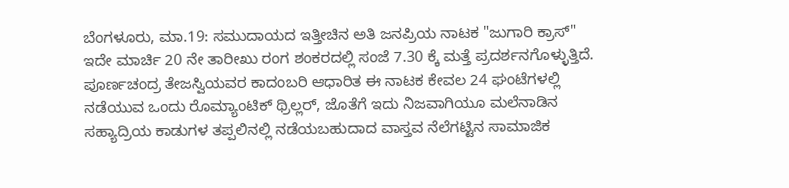ಬೆಂಗಳೂರು, ಮಾ.19: ಸಮುದಾಯದ ಇತ್ತೀಚಿನ ಅತಿ ಜನಪ್ರಿಯ ನಾಟಕ "ಜುಗಾರಿ ಕ್ರಾಸ್" ಇದೇ ಮಾರ್ಚಿ 20 ನೇ ತಾರೀಖು ರಂಗ ಶಂಕರದಲ್ಲಿ ಸಂಜೆ 7.30 ಕ್ಕೆ ಮತ್ತೆ ಪ್ರದರ್ಶನಗೊಳ್ಳುತ್ತಿದೆ. ಪೂರ್ಣಚಂದ್ರ ತೇಜಸ್ವಿಯವರ ಕಾದಂಬರಿ ಆಧಾರಿತ ಈ ನಾಟಕ ಕೇವಲ 24 ಘಂಟೆಗಳಲ್ಲಿ ನಡೆಯುವ ಒಂದು ರೊಮ್ಯಾಂಟಿಕ್ ಥ್ರಿಲ್ಲರ್, ಜೊತೆಗೆ ಇದು ನಿಜವಾಗಿಯೂ ಮಲೆನಾಡಿನ ಸಹ್ಯಾದ್ರಿಯ ಕಾಡುಗಳ ತಪ್ಪಲಿನಲ್ಲಿ ನಡೆಯಬಹುದಾದ ವಾಸ್ತವ ನೆಲೆಗಟ್ಟಿನ ಸಾಮಾಜಿಕ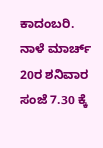ಕಾದಂಬರಿ.
ನಾಳೆ ಮಾರ್ಚ್ 20ರ ಶನಿವಾರ ಸಂಜೆ 7.30 ಕ್ಕೆ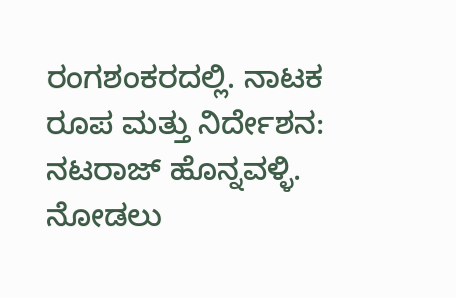ರಂಗಶಂಕರದಲ್ಲಿ. ನಾಟಕ ರೂಪ ಮತ್ತು ನಿರ್ದೇಶನ: ನಟರಾಜ್ ಹೊನ್ನವಳ್ಳಿ. ನೋಡಲು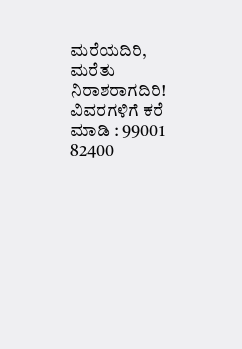ಮರೆಯದಿರಿ, ಮರೆತು ನಿರಾಶರಾಗದಿರಿ! ವಿವರಗಳಿಗೆ ಕರೆ ಮಾಡಿ : 99001 82400